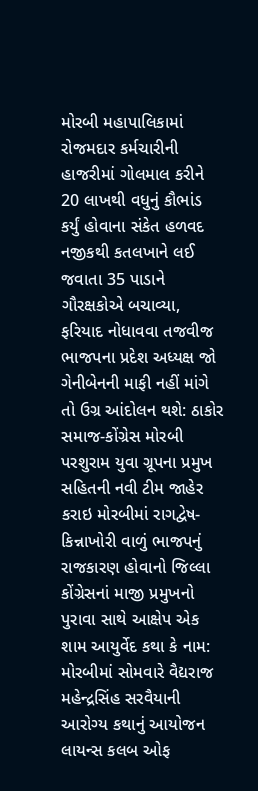મોરબી મહાપાલિકામાં રોજમદાર કર્મચારીની હાજરીમાં ગોલમાલ કરીને 20 લાખથી વધુનું કૌભાંડ કર્યું હોવાના સંકેત હળવદ નજીકથી કતલખાને લઈ જવાતા 35 પાડાને ગૌરક્ષકોએ બચાવ્યા, ફરિયાદ નોધાવવા તજવીજ ભાજપના પ્રદેશ અધ્યક્ષ જો ગેનીબેનની માફી નહીં માંગે તો ઉગ્ર આંદોલન થશે: ઠાકોર સમાજ-કોંગ્રેસ મોરબી પરશુરામ યુવા ગ્રૂપના પ્રમુખ સહિતની નવી ટીમ જાહેર કરાઇ મોરબીમાં રાગદ્વેષ-કિન્નાખોરી વાળું ભાજપનું રાજકારણ હોવાનો જિલ્લા કોંગ્રેસનાં માજી પ્રમુખનો પુરાવા સાથે આક્ષેપ એક શામ આયુર્વેદ કથા કે નામ: મોરબીમાં સોમવારે વૈદ્યરાજ મહેન્દ્રસિંહ સરવૈયાની આરોગ્ય કથાનું આયોજન લાયન્સ કલબ ઓફ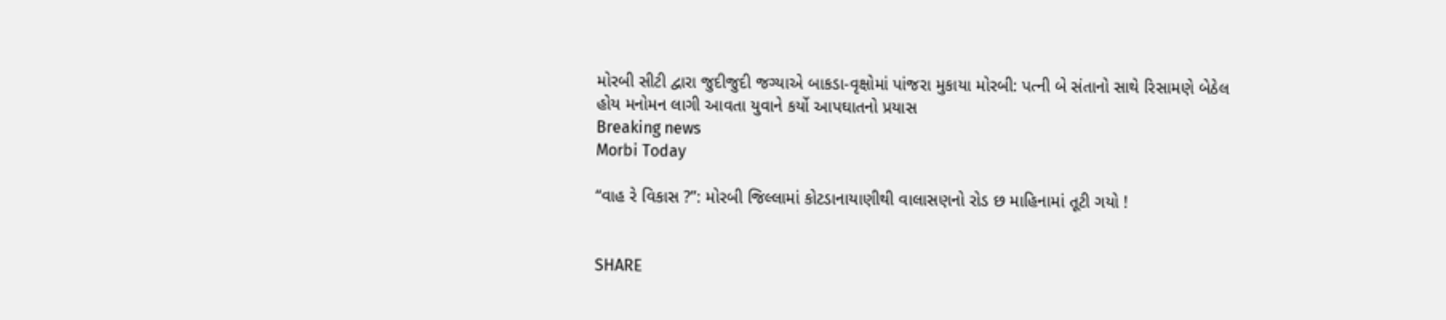મોરબી સીટી દ્વારા જુદીજુદી જગ્યાએ બાકડા-વૃક્ષોમાં પાંજરા મુકાયા મોરબી: પત્ની બે સંતાનો સાથે રિસામણે બેઠેલ હોય મનોમન લાગી આવતા યુવાને કર્યો આપઘાતનો પ્રયાસ
Breaking news
Morbi Today

“વાહ રે વિકાસ ?”: મોરબી જિલ્લામાં કોટડાનાયાણીથી વાલાસણનો રોડ છ માહિનામાં તૂટી ગયો !


SHARE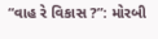“વાહ રે વિકાસ ?”: મોરબી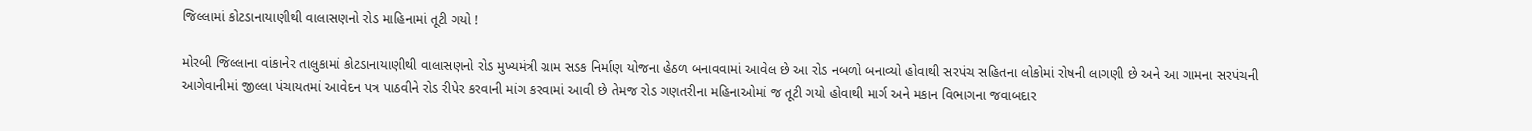જિલ્લામાં કોટડાનાયાણીથી વાલાસણનો રોડ માહિનામાં તૂટી ગયો !

મોરબી જિલ્લાના વાંકાનેર તાલુકામાં કોટડાનાયાણીથી વાલાસણનો રોડ મુખ્યમંત્રી ગ્રામ સડક નિર્માણ યોજના હેઠળ બનાવવામાં આવેલ છે આ રોડ નબળો બનાવ્યો હોવાથી સરપંચ સહિતના લોકોમાં રોષની લાગણી છે અને આ ગામના સરપંચની આગેવાનીમાં જીલ્લા પંચાયતમાં આવેદન પત્ર પાઠવીને રોડ રીપેર કરવાની માંગ કરવામાં આવી છે તેમજ રોડ ગણતરીના મહિનાઓમાં જ તૂટી ગયો હોવાથી માર્ગ અને મકાન વિભાગના જવાબદાર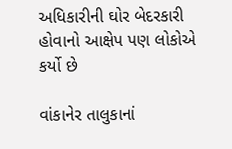અધિકારીની ઘોર બેદરકારી હોવાનો આક્ષેપ પણ લોકોએ કર્યો છે

વાંકાનેર તાલુકાનાં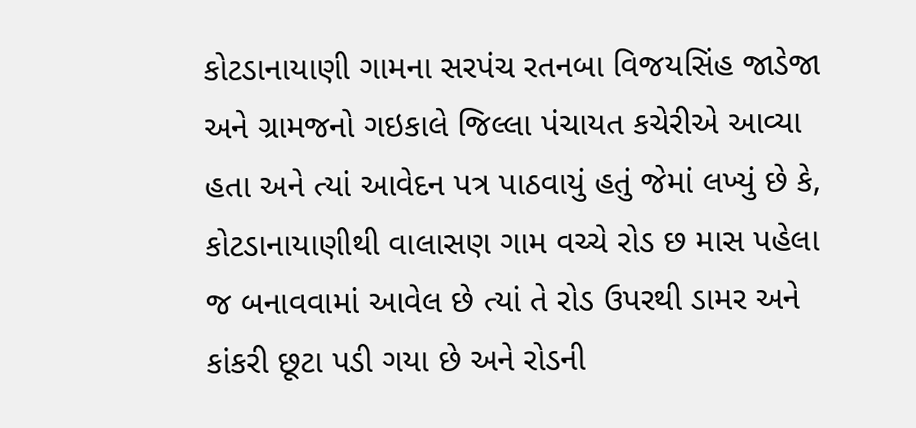કોટડાનાયાણી ગામના સરપંચ રતનબા વિજયસિંહ જાડેજા અને ગ્રામજનો ગઇકાલે જિલ્લા પંચાયત કચેરીએ આવ્યા હતા અને ત્યાં આવેદન પત્ર પાઠવાયું હતું જેમાં લખ્યું છે કે, કોટડાનાયાણીથી વાલાસણ ગામ વચ્ચે રોડ છ માસ પહેલા જ બનાવવામાં આવેલ છે ત્યાં તે રોડ ઉપરથી ડામર અને કાંકરી છૂટા પડી ગયા છે અને રોડની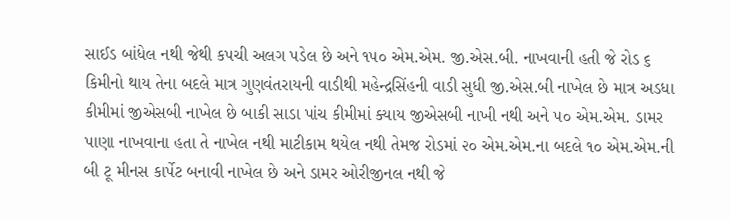સાઈડ બાંધેલ નથી જેથી કપચી અલગ પડેલ છે અને ૧૫૦ એમ.એમ. જી.એસ.બી. નાખવાની હતી જે રોડ ૬ કિમીનો થાય તેના બદલે માત્ર ગુણવંતરાયની વાડીથી મહેન્દ્રસિંહની વાડી સુધી જી.એસ.બી નાખેલ છે માત્ર અડધા કીમીમાં જીએસબી નાખેલ છે બાકી સાડા પાંચ કીમીમાં ક્યાય જીએસબી નાખી નથી અને ૫૦ એમ.એમ. ડામર પાણા નાખવાના હતા તે નાખેલ નથી માટીકામ થયેલ નથી તેમજ રોડમાં ૨૦ એમ.એમ.ના બદલે ૧૦ એમ.એમ.ની બી ટૂ મીનસ કાર્પેટ બનાવી નાખેલ છે અને ડામર ઓરીજીનલ નથી જે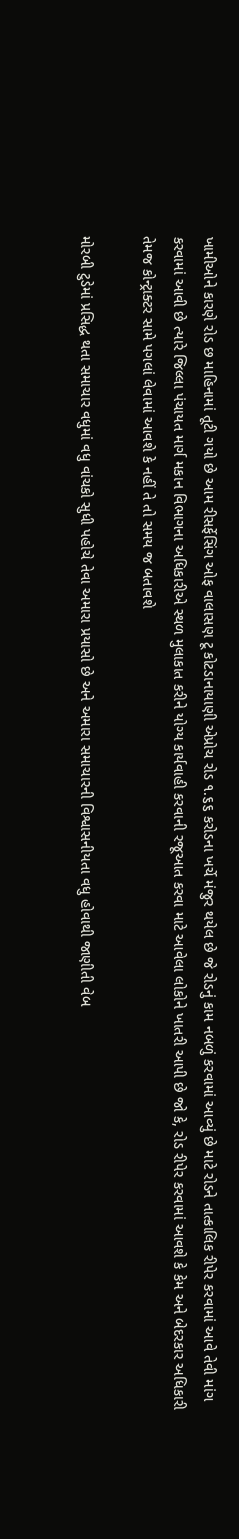ખામીઓને કારણે રોડ છ માહિનામાં તૂટી ગયો છે આમ રીસર્ફેસિંગ ઓફ વાલાસણ ટૂ કોટડાનાયાણી એપ્રોચ રોડ ૧.૬૬ કરોડના ખર્ચે મંજુર થયેલ છે જે રોડનું કામ નબળું કરવામાં આવ્યું છે માટે રોડને તાત્કાલિક રીપેર કરવામાં આવે તેવી માંગ કરવામાં આવી છે ત્યારે જિલ્લા પંચાયત માર્ગ મકાન વિભાગના અધિકારીએ સ્થળ મુલાકાત કરીને યોગ્ય કાર્યવાહી કરવાની રજૂઆત કરવા માટે આવેલા લોકોને ખાતરી આપી છે જો કે, રોડ રીપેર કરવામાં આવશે કે કેમ અને બેદરકાર અધિકારી તેમજ કોન્ટ્રાક્ટર સામે પગલાં લેવામાં આવશે કે નહીં તે તો સમય જ બતાવશે

મોરબી ટુડેમાં પ્રસિદ્ધ થતા સમાચાર વધુમાં વધુ વાંચકો સુધી પહોચે તેવા અમારા પ્રયાસો છે અને અમારા સમાચારની વિશ્વાસનીયતા વધુ હોવાથી જાણીતી વેબ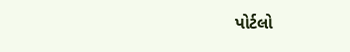પોર્ટલો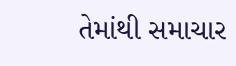તેમાંથી સમાચાર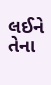લઈને તેના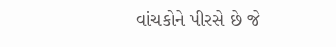વાંચકોને પીરસે છે જે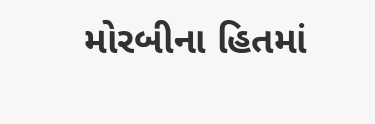મોરબીના હિતમાં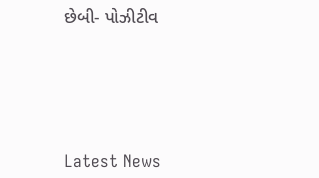છેબી- પોઝીટીવ






Latest News